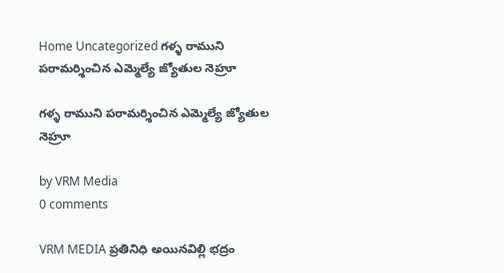Home Uncategorized గళ్ళ రాముని పరామర్శించిన ఎమ్మెల్యే జ్యోతుల నెహ్రూ

గళ్ళ రాముని పరామర్శించిన ఎమ్మెల్యే జ్యోతుల నెహ్రూ

by VRM Media
0 comments

VRM MEDIA ప్రతినిధి అయినవిల్లి భద్రం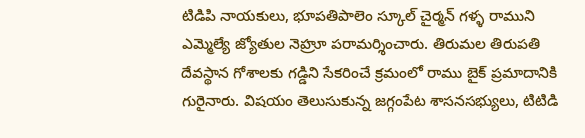టిడిపి నాయకులు, భూపతిపాలెం స్కూల్ చైర్మన్ గళ్ళ రాముని ఎమ్మెల్యే జ్యోతుల నెహ్రూ పరామర్శించారు. తిరుమల తిరుపతి దేవస్థాన గోశాలకు గడ్డిని సేకరించే క్రమంలో రాము బైక్ ప్రమాదానికి గురైనారు. విషయం తెలుసుకున్న జగ్గంపేట శాసనసభ్యులు, టిటిడి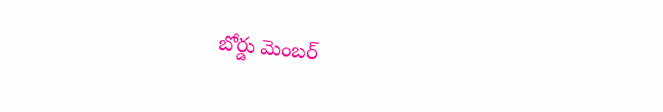బోర్డు మెంబర్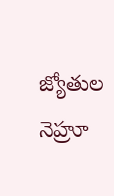జ్యోతుల నెహ్రూ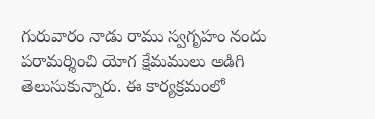గురువారం నాడు రాము స్వగృహం నందు పరామర్శించి యోగ క్షేమములు అడిగి తెలుసుకున్నారు. ఈ కార్యక్రమంలో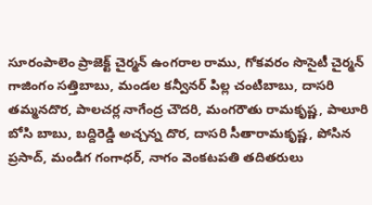సూరంపాలెం ప్రాజెక్ట్ చైర్మన్ ఉంగరాల రాము, గోకవరం సొసైటీ చైర్మన్ గాజింగం సత్తిబాబు, మండల కన్వీనర్ పిల్ల చంటిబాబు, దాసరి తమ్మనదొర, పాలచర్ల నాగేంద్ర చౌదరి, మంగరౌతు రామకృష్ణ, పాలూరి బోసి బాబు, బద్దిరెడ్డి అచ్చన్న దొర, దాసరి సీతారామకృష్ణ, పోసిన ప్రసాద్, మండిగ గంగాధర్, నాగం వెంకటపతి తదితరులు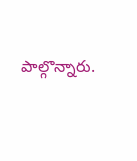పాల్గొన్నారు.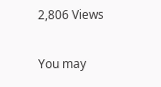2,806 Views

You may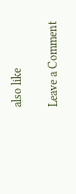also like

Leave a Comment